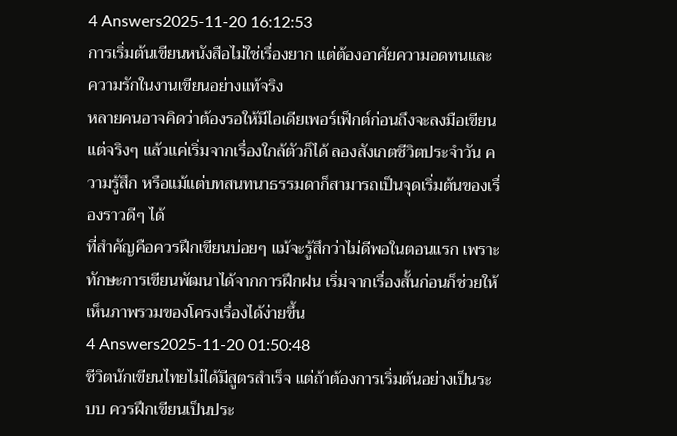4 Answers2025-11-20 16:12:53
การเริ่มต้นเขียนหนังสือไม่ใช่เรื่องยาก แต่ต้องอาศัยความอดทนและความรักในงานเขียนอย่างแท้จริง
หลายคนอาจคิดว่าต้องรอให้มีไอเดียเพอร์เฟ็กต์ก่อนถึงจะลงมือเขียน แต่จริงๆ แล้วแค่เริ่มจากเรื่องใกล้ตัวก็ได้ ลองสังเกตชีวิตประจำวัน ความรู้สึก หรือแม้แต่บทสนทนาธรรมดาก็สามารถเป็นจุดเริ่มต้นของเรื่องราวดีๆ ได้
ที่สำคัญคือควรฝึกเขียนบ่อยๆ แม้จะรู้สึกว่าไม่ดีพอในตอนแรก เพราะทักษะการเขียนพัฒนาได้จากการฝึกฝน เริ่มจากเรื่องสั้นก่อนก็ช่วยให้เห็นภาพรวมของโครงเรื่องได้ง่ายขึ้น
4 Answers2025-11-20 01:50:48
ชีวิตนักเขียนไทยไม่ได้มีสูตรสำเร็จ แต่ถ้าต้องการเริ่มต้นอย่างเป็นระบบ ควรฝึกเขียนเป็นประ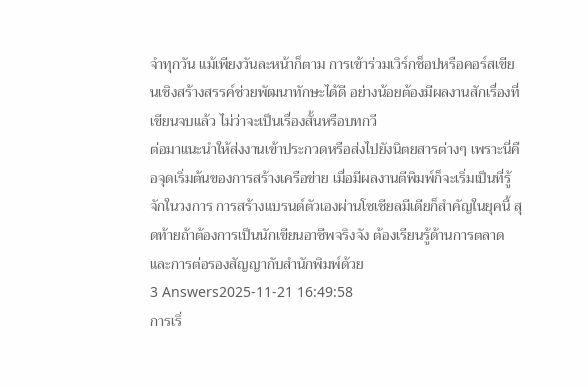จำทุกวัน แม้เพียงวันละหน้าก็ตาม การเข้าร่วมเวิร์กช็อปหรือคอร์สเขียนเชิงสร้างสรรค์ช่วยพัฒนาทักษะได้ดี อย่างน้อยต้องมีผลงานสักเรื่องที่เขียนจบแล้ว ไม่ว่าจะเป็นเรื่องสั้นหรือบทกวี
ต่อมาแนะนำให้ส่งงานเข้าประกวดหรือส่งไปยังนิตยสารต่างๆ เพราะนี่คือจุดเริ่มต้นของการสร้างเครือข่าย เมื่อมีผลงานตีพิมพ์ก็จะเริ่มเป็นที่รู้จักในวงการ การสร้างแบรนด์ตัวเองผ่านโซเชียลมีเดียก็สำคัญในยุคนี้ สุดท้ายถ้าต้องการเป็นนักเขียนอาชีพจริงจัง ต้องเรียนรู้ด้านการตลาดและการต่อรองสัญญากับสำนักพิมพ์ด้วย
3 Answers2025-11-21 16:49:58
การเริ่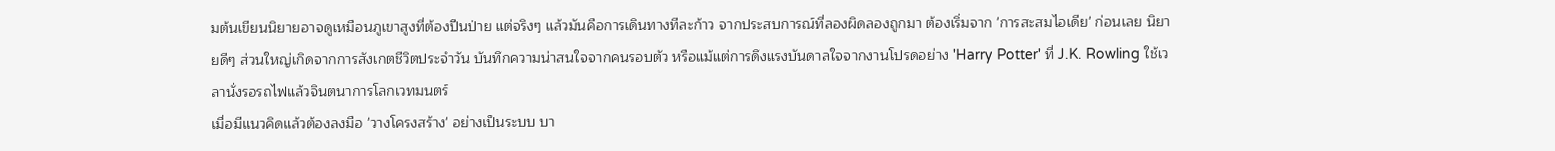มต้นเขียนนิยายอาจดูเหมือนภูเขาสูงที่ต้องปีนป่าย แต่จริงๆ แล้วมันคือการเดินทางทีละก้าว จากประสบการณ์ที่ลองผิดลองถูกมา ต้องเริ่มจาก 'การสะสมไอเดีย' ก่อนเลย นิยายดีๆ ส่วนใหญ่เกิดจากการสังเกตชีวิตประจำวัน บันทึกความน่าสนใจจากคนรอบตัว หรือแม้แต่การดึงแรงบันดาลใจจากงานโปรดอย่าง 'Harry Potter' ที่ J.K. Rowling ใช้เวลานั่งรอรถไฟแล้วจินตนาการโลกเวทมนตร์
เมื่อมีแนวคิดแล้วต้องลงมือ 'วางโครงสร้าง' อย่างเป็นระบบ บา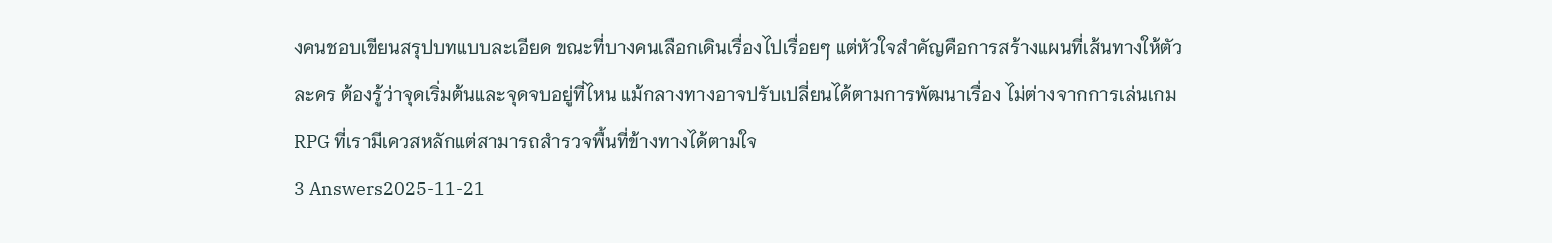งคนชอบเขียนสรุปบทแบบละเอียด ขณะที่บางคนเลือกเดินเรื่องไปเรื่อยๆ แต่หัวใจสำคัญคือการสร้างแผนที่เส้นทางให้ตัวละคร ต้องรู้ว่าจุดเริ่มต้นและจุดจบอยู่ที่ไหน แม้กลางทางอาจปรับเปลี่ยนได้ตามการพัฒนาเรื่อง ไม่ต่างจากการเล่นเกม RPG ที่เรามีเควสหลักแต่สามารถสำรวจพื้นที่ข้างทางได้ตามใจ
3 Answers2025-11-21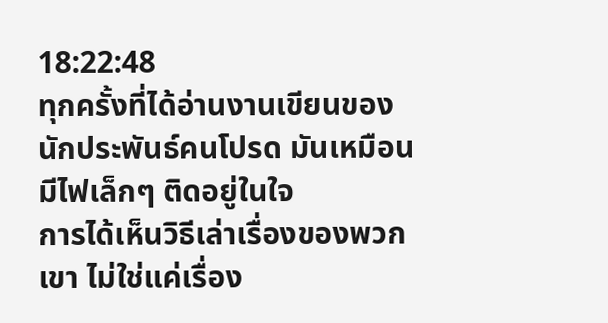18:22:48
ทุกครั้งที่ได้อ่านงานเขียนของนักประพันธ์คนโปรด มันเหมือนมีไฟเล็กๆ ติดอยู่ในใจ
การได้เห็นวิธีเล่าเรื่องของพวกเขา ไม่ใช่แค่เรื่อง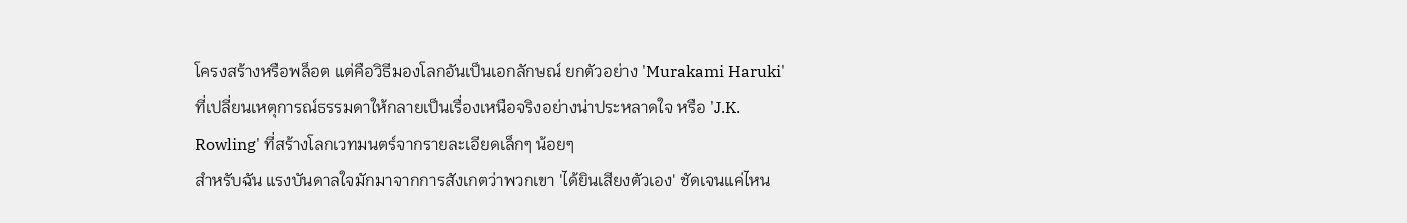โครงสร้างหรือพล็อต แต่คือวิธีมองโลกอันเป็นเอกลักษณ์ ยกตัวอย่าง 'Murakami Haruki' ที่เปลี่ยนเหตุการณ์ธรรมดาให้กลายเป็นเรื่องเหนือจริงอย่างน่าประหลาดใจ หรือ 'J.K. Rowling' ที่สร้างโลกเวทมนตร์จากรายละเอียดเล็กๆ น้อยๆ
สำหรับฉัน แรงบันดาลใจมักมาจากการสังเกตว่าพวกเขา 'ได้ยินเสียงตัวเอง' ชัดเจนแค่ไหน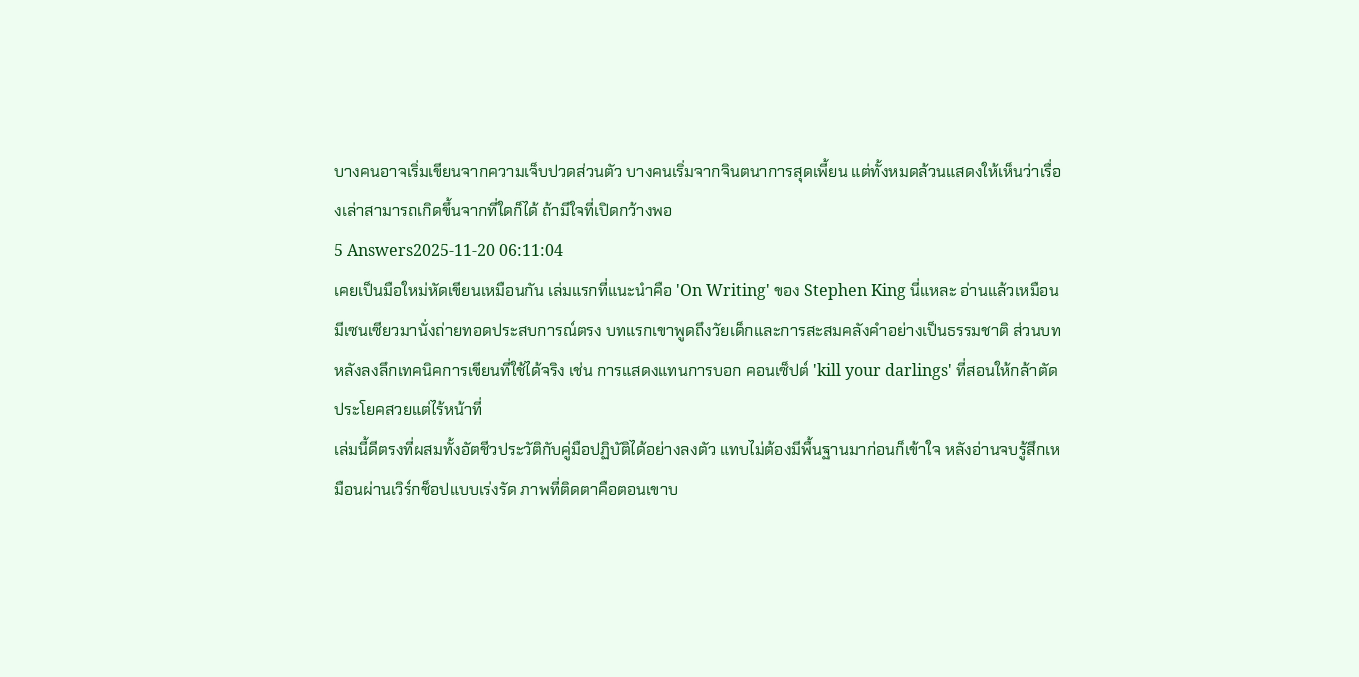บางคนอาจเริ่มเขียนจากความเจ็บปวดส่วนตัว บางคนเริ่มจากจินตนาการสุดเพี้ยน แต่ทั้งหมดล้วนแสดงให้เห็นว่าเรื่องเล่าสามารถเกิดขึ้นจากที่ใดก็ได้ ถ้ามีใจที่เปิดกว้างพอ
5 Answers2025-11-20 06:11:04
เคยเป็นมือใหม่หัดเขียนเหมือนกัน เล่มแรกที่แนะนำคือ 'On Writing' ของ Stephen King นี่แหละ อ่านแล้วเหมือนมีเซนเซียวมานั่งถ่ายทอดประสบการณ์ตรง บทแรกเขาพูดถึงวัยเด็กและการสะสมคลังคำอย่างเป็นธรรมชาติ ส่วนบทหลังลงลึกเทคนิคการเขียนที่ใช้ได้จริง เช่น การแสดงแทนการบอก คอนเซ็ปต์ 'kill your darlings' ที่สอนให้กล้าตัดประโยคสวยแต่ไร้หน้าที่
เล่มนี้ดีตรงที่ผสมทั้งอัตชีวประวัติกับคู่มือปฏิบัติได้อย่างลงตัว แทบไม่ต้องมีพื้นฐานมาก่อนก็เข้าใจ หลังอ่านจบรู้สึกเหมือนผ่านเวิร์กช็อปแบบเร่งรัด ภาพที่ติดตาคือตอนเขาบ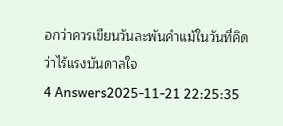อกว่าควรเขียนวันละพันคำแม้ในวันที่คิดว่าไร้แรงบันดาลใจ
4 Answers2025-11-21 22:25:35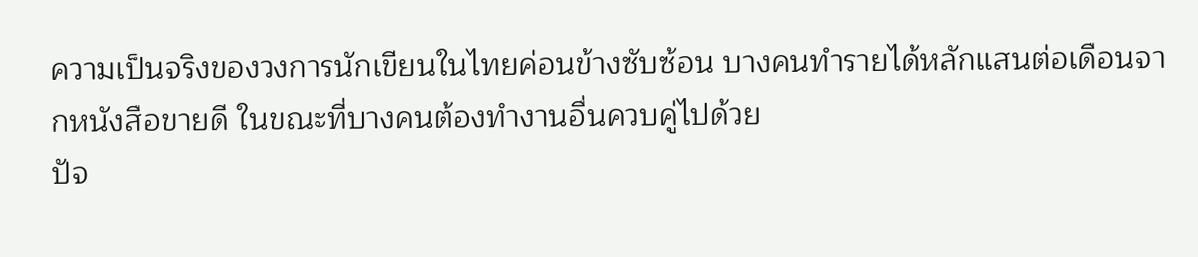ความเป็นจริงของวงการนักเขียนในไทยค่อนข้างซับซ้อน บางคนทำรายได้หลักแสนต่อเดือนจากหนังสือขายดี ในขณะที่บางคนต้องทำงานอื่นควบคู่ไปด้วย
ปัจ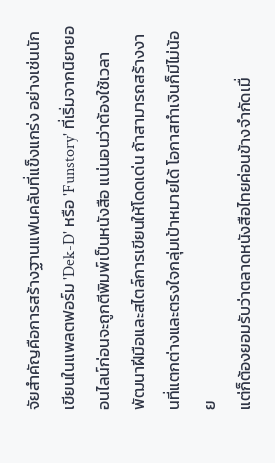จัยสำคัญคือการสร้างฐานแฟนคลับที่แข็งแกร่ง อย่างเช่นนักเขียนในแพลตฟอร์ม 'Dek-D' หรือ 'Funstory' ที่เริ่มจากนิยายออนไลน์ก่อนจะถูกตีพิมพ์เป็นหนังสือ แน่นอนว่าต้องใช้เวลาพัฒนาฝีมือและสไตล์การเขียนให้โดดเด่น ถ้าสามารถสร้างงานที่แตกต่างและตรงใจกลุ่มเป้าหมายได้ โอกาสทำเงินก็มีไม่น้อย
แต่ก็ต้องยอมรับว่าตลาดหนังสือไทยค่อนข้างจำกัดเมื่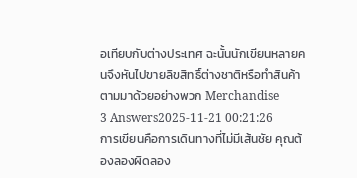อเทียบกับต่างประเทศ ฉะนั้นนักเขียนหลายคนจึงหันไปขายลิขสิทธิ์ต่างชาติหรือทำสินค้าตามมาด้วยอย่างพวก Merchandise
3 Answers2025-11-21 00:21:26
การเขียนคือการเดินทางที่ไม่มีเส้นชัย คุณต้องลองผิดลอง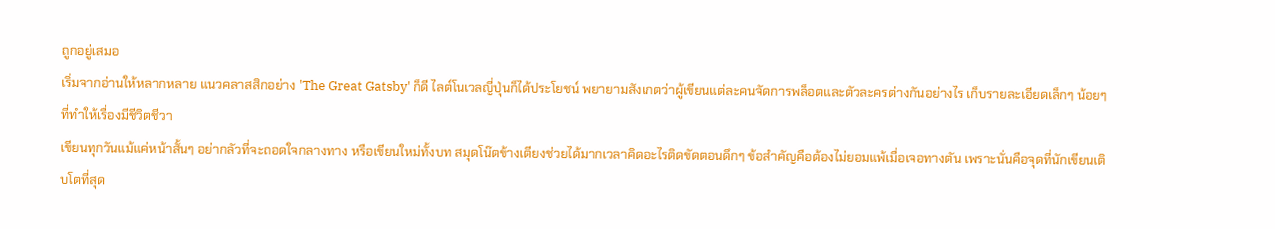ถูกอยู่เสมอ
เริ่มจากอ่านให้หลากหลาย แนวคลาสสิกอย่าง 'The Great Gatsby' ก็ดี ไลต์โนเวลญี่ปุ่นก็ได้ประโยชน์ พยายามสังเกตว่าผู้เขียนแต่ละคนจัดการพล็อตและตัวละครต่างกันอย่างไร เก็บรายละเอียดเล็กๆ น้อยๆ ที่ทำให้เรื่องมีชีวิตชีวา
เขียนทุกวันแม้แค่หน้าสั้นๆ อย่ากลัวที่จะถอดใจกลางทาง หรือเขียนใหม่ทั้งบท สมุดโน๊ตข้างเตียงช่วยได้มากเวลาคิดอะไรติดขัดตอนดึกๆ ข้อสำคัญคือต้องไม่ยอมแพ้เมื่อเจอทางตัน เพราะนั่นคือจุดที่นักเขียนเติบโตที่สุด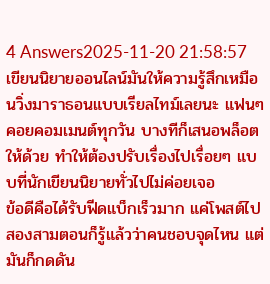4 Answers2025-11-20 21:58:57
เขียนนิยายออนไลน์มันให้ความรู้สึกเหมือนวิ่งมาราธอนแบบเรียลไทม์เลยนะ แฟนๆ คอยคอมเมนต์ทุกวัน บางทีก็เสนอพล็อตให้ด้วย ทำให้ต้องปรับเรื่องไปเรื่อยๆ แบบที่นักเขียนนิยายทั่วไปไม่ค่อยเจอ
ข้อดีคือได้รับฟีดแบ็กเร็วมาก แค่โพสต์ไปสองสามตอนก็รู้แล้วว่าคนชอบจุดไหน แต่มันก็กดดัน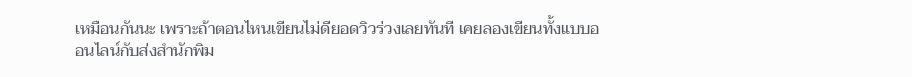เหมือนกันนะ เพราะถ้าตอนไหนเขียนไม่ดียอดวิวร่วงเลยทันที เคยลองเขียนทั้งแบบออนไลน์กับส่งสำนักพิม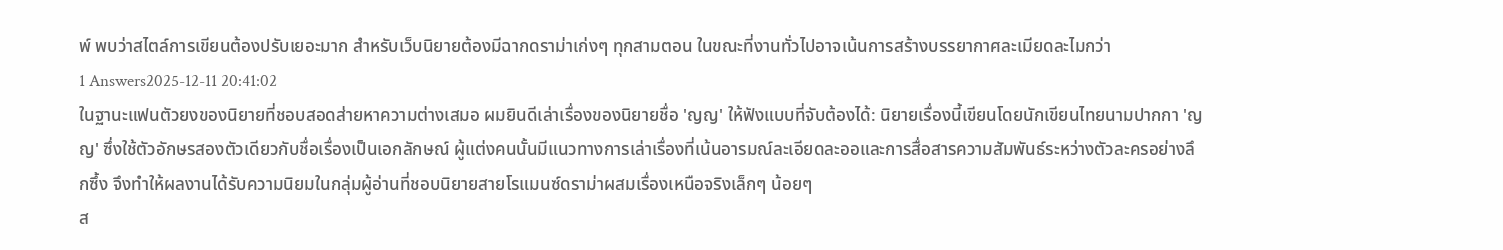พ์ พบว่าสไตล์การเขียนต้องปรับเยอะมาก สำหรับเว็บนิยายต้องมีฉากดราม่าเก่งๆ ทุกสามตอน ในขณะที่งานทั่วไปอาจเน้นการสร้างบรรยากาศละเมียดละไมกว่า
1 Answers2025-12-11 20:41:02
ในฐานะแฟนตัวยงของนิยายที่ชอบสอดส่ายหาความต่างเสมอ ผมยินดีเล่าเรื่องของนิยายชื่อ 'ญญ' ให้ฟังแบบที่จับต้องได้: นิยายเรื่องนี้เขียนโดยนักเขียนไทยนามปากกา 'ญญ' ซึ่งใช้ตัวอักษรสองตัวเดียวกับชื่อเรื่องเป็นเอกลักษณ์ ผู้แต่งคนนั้นมีแนวทางการเล่าเรื่องที่เน้นอารมณ์ละเอียดละออและการสื่อสารความสัมพันธ์ระหว่างตัวละครอย่างลึกซึ้ง จึงทำให้ผลงานได้รับความนิยมในกลุ่มผู้อ่านที่ชอบนิยายสายโรแมนซ์ดราม่าผสมเรื่องเหนือจริงเล็กๆ น้อยๆ
ส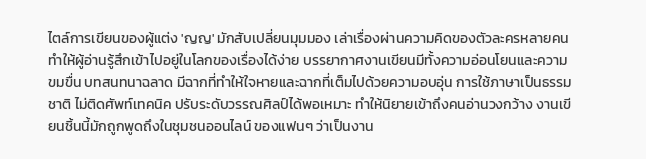ไตล์การเขียนของผู้แต่ง 'ญญ' มักสับเปลี่ยนมุมมอง เล่าเรื่องผ่านความคิดของตัวละครหลายคน ทำให้ผู้อ่านรู้สึกเข้าไปอยู่ในโลกของเรื่องได้ง่าย บรรยากาศงานเขียนมีทั้งความอ่อนโยนและความขมขื่น บทสนทนาฉลาด มีฉากที่ทำให้ใจหายและฉากที่เต็มไปด้วยความอบอุ่น การใช้ภาษาเป็นธรรมชาติ ไม่ติดศัพท์เทคนิค ปรับระดับวรรณศิลป์ได้พอเหมาะ ทำให้นิยายเข้าถึงคนอ่านวงกว้าง งานเขียนชิ้นนี้มักถูกพูดถึงในชุมชนออนไลน์ ของแฟนๆ ว่าเป็นงาน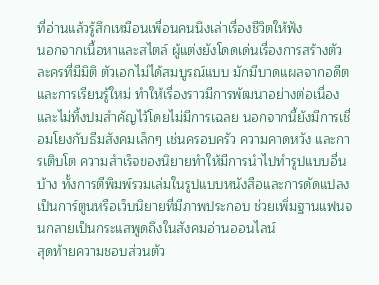ที่อ่านแล้วรู้สึกเหมือนเพื่อนคนนึงเล่าเรื่องชีวิตให้ฟัง
นอกจากเนื้อหาและสไตล์ ผู้แต่งยังโดดเด่นเรื่องการสร้างตัวละครที่มีมิติ ตัวเอกไม่ได้สมบูรณ์แบบ มักมีบาดแผลจากอดีตและการเรียนรู้ใหม่ ทำให้เรื่องราวมีการพัฒนาอย่างต่อเนื่องและไม่ทิ้งปมสำคัญไว้โดยไม่มีการเฉลย นอกจากนี้ยังมีการเชื่อมโยงกับธีมสังคมเล็กๆ เช่นครอบครัว ความคาดหวัง และการเติบโต ความสำเร็จของนิยายทำให้มีการนำไปทำรูปแบบอื่นบ้าง ทั้งการตีพิมพ์รวมเล่มในรูปแบบหนังสือและการดัดแปลงเป็นการ์ตูนหรือเว็บนิยายที่มีภาพประกอบ ช่วยเพิ่มฐานแฟนจนกลายเป็นกระแสพูดถึงในสังคมอ่านออนไลน์
สุดท้ายความชอบส่วนตัว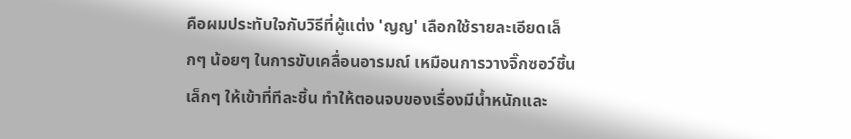คือผมประทับใจกับวิธีที่ผู้แต่ง 'ญญ' เลือกใช้รายละเอียดเล็กๆ น้อยๆ ในการขับเคลื่อนอารมณ์ เหมือนการวางจิ๊กซอว์ชิ้นเล็กๆ ให้เข้าที่ทีละชิ้น ทำให้ตอนจบของเรื่องมีน้ำหนักและ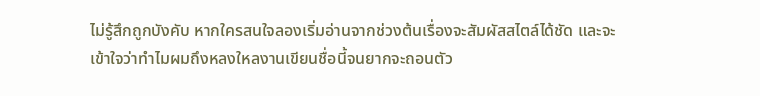ไม่รู้สึกถูกบังคับ หากใครสนใจลองเริ่มอ่านจากช่วงต้นเรื่องจะสัมผัสสไตล์ได้ชัด และจะเข้าใจว่าทำไมผมถึงหลงใหลงานเขียนชื่อนี้จนยากจะถอนตัว